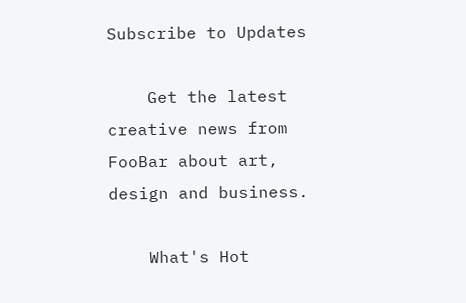Subscribe to Updates

    Get the latest creative news from FooBar about art, design and business.

    What's Hot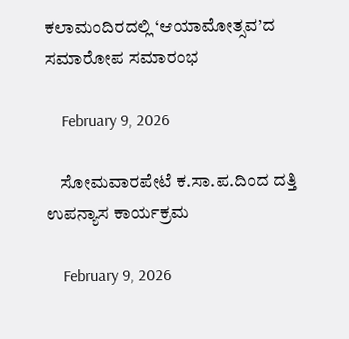ಕಲಾಮಂದಿರದಲ್ಲಿ ‘ಆಯಾಮೋತ್ಸವ’ದ ಸಮಾರೋಪ ಸಮಾರಂಭ

    February 9, 2026

    ಸೋಮವಾರಪೇಟೆ ಕ.ಸಾ.ಪ.ದಿಂದ ದತ್ತಿ ಉಪನ್ಯಾಸ ಕಾರ್ಯಕ್ರಮ

    February 9, 2026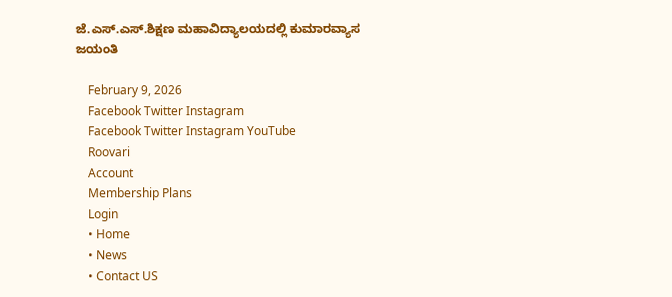ಜೆ.ಎಸ್.ಎಸ್.ಶಿಕ್ಷಣ ಮಹಾವಿದ್ಯಾಲಯದಲ್ಲಿ ಕುಮಾರವ್ಯಾಸ ಜಯಂತಿ

    February 9, 2026
    Facebook Twitter Instagram
    Facebook Twitter Instagram YouTube
    Roovari
    Account
    Membership Plans
    Login
    • Home
    • News
    • Contact US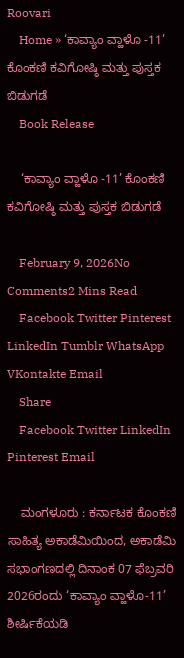Roovari
    Home » ‘ಕಾವ್ಯಾಂ ವ್ಹಾಳೊ -11’ ಕೊಂಕಣಿ ಕವಿಗೋಷ್ಠಿ ಮತ್ತು ಪುಸ್ತಕ ಬಿಡುಗಡೆ
    Book Release

    ‘ಕಾವ್ಯಾಂ ವ್ಹಾಳೊ -11’ ಕೊಂಕಣಿ ಕವಿಗೋಷ್ಠಿ ಮತ್ತು ಪುಸ್ತಕ ಬಿಡುಗಡೆ

    February 9, 2026No Comments2 Mins Read
    Facebook Twitter Pinterest LinkedIn Tumblr WhatsApp VKontakte Email
    Share
    Facebook Twitter LinkedIn Pinterest Email

    ಮಂಗಳೂರು : ಕರ್ನಾಟಕ ಕೊಂಕಣಿ ಸಾಹಿತ್ಯ ಅಕಾಡೆಮಿಯಿಂದ, ಅಕಾಡೆಮಿ ಸಭಾಂಗಣದಲ್ಲಿ ದಿನಾಂಕ 07 ಫೆಬ್ರವರಿ 2026ರಂದು ‘ಕಾವ್ಯಾಂ ವ್ಹಾಳೊ-11’ ಶೀರ್ಷಿಕೆಯಡಿ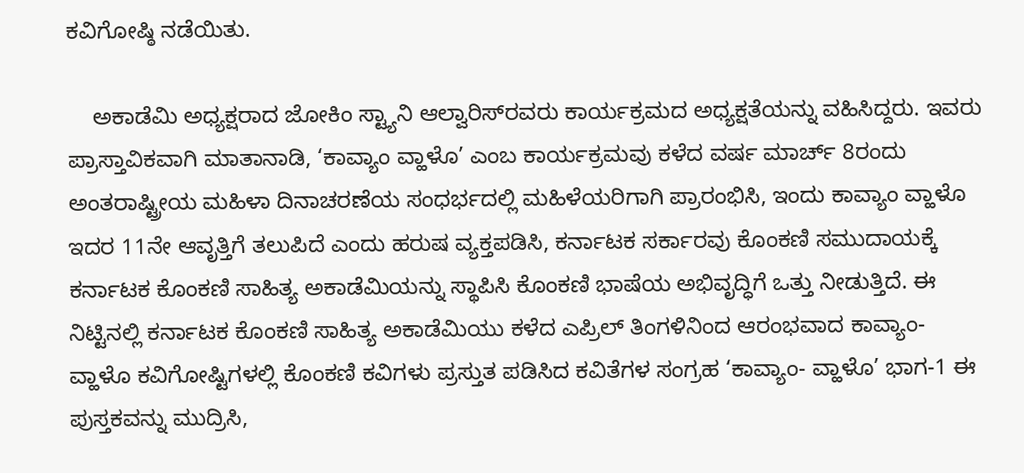ಕವಿಗೋಷ್ಠಿ ನಡೆಯಿತು.

    ಅಕಾಡೆಮಿ ಅಧ್ಯಕ್ಷರಾದ ಜೋಕಿಂ ಸ್ಟ್ಯಾನಿ ಆಲ್ವಾರಿಸ್‌ರವರು ಕಾರ್ಯಕ್ರಮದ ಅಧ್ಯಕ್ಷತೆಯನ್ನು ವಹಿಸಿದ್ದರು. ಇವರು ಪ್ರಾಸ್ತಾವಿಕವಾಗಿ ಮಾತಾನಾಡಿ, ‘ಕಾವ್ಯಾಂ ವ್ಹಾಳೊ’ ಎಂಬ ಕಾರ್ಯಕ್ರಮವು ಕಳೆದ ವರ್ಷ ಮಾರ್ಚ್ 8ರಂದು ಅಂತರಾಷ್ಟ್ರೀಯ ಮಹಿಳಾ ದಿನಾಚರಣೆಯ ಸಂಧರ್ಭದಲ್ಲಿ ಮಹಿಳೆಯರಿಗಾಗಿ ಪ್ರಾರಂಭಿಸಿ, ಇಂದು ಕಾವ್ಯಾಂ ವ್ಹಾಳೊ ಇದರ 11ನೇ ಆವೃತ್ತಿಗೆ ತಲುಪಿದೆ ಎಂದು ಹರುಷ ವ್ಯಕ್ತಪಡಿಸಿ, ಕರ್ನಾಟಕ ಸರ್ಕಾರವು ಕೊಂಕಣಿ ಸಮುದಾಯಕ್ಕೆ ಕರ್ನಾಟಕ ಕೊಂಕಣಿ ಸಾಹಿತ್ಯ ಅಕಾಡೆಮಿಯನ್ನು ಸ್ಥಾಪಿಸಿ ಕೊಂಕಣಿ ಭಾಷೆಯ ಅಭಿವೃದ್ಧಿಗೆ ಒತ್ತು ನೀಡುತ್ತಿದೆ. ಈ ನಿಟ್ಟಿನಲ್ಲಿ ಕರ್ನಾಟಕ ಕೊಂಕಣಿ ಸಾಹಿತ್ಯ ಅಕಾಡೆಮಿಯು ಕಳೆದ ಎಪ್ರಿಲ್ ತಿಂಗಳಿನಿಂದ ಆರಂಭವಾದ ಕಾವ್ಯಾಂ- ವ್ಹಾಳೊ ಕವಿಗೋಷ್ಟಿಗಳಲ್ಲಿ ಕೊಂಕಣಿ ಕವಿಗಳು ಪ್ರಸ್ತುತ ಪಡಿಸಿದ ಕವಿತೆಗಳ ಸಂಗ್ರಹ ‘ಕಾವ್ಯಾಂ- ವ್ಹಾಳೊ’ ಭಾಗ-1 ಈ ಪುಸ್ತಕವನ್ನು ಮುದ್ರಿಸಿ,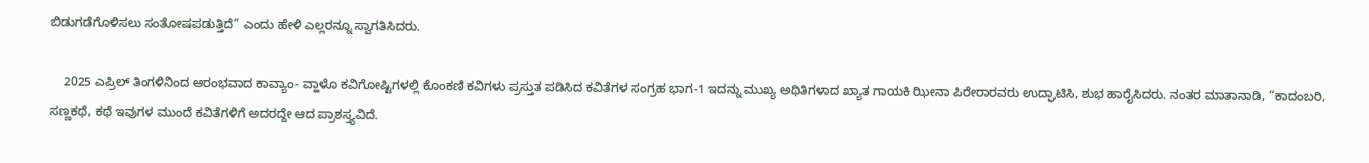ಬಿಡುಗಡೆಗೊಳಿಸಲು ಸಂತೋಷಪಡುತ್ತಿದೆ” ಎಂದು ಹೇಳಿ ಎಲ್ಲರನ್ನೂ ಸ್ವಾಗತಿಸಿದರು.

    2025 ಎಪ್ರಿಲ್ ತಿಂಗಳಿನಿಂದ ಆರಂಭವಾದ ಕಾವ್ಯಾಂ- ವ್ಹಾಳೊ ಕವಿಗೋಷ್ಟಿಗಳಲ್ಲಿ ಕೊಂಕಣಿ ಕವಿಗಳು ಪ್ರಸ್ತುತ ಪಡಿಸಿದ ಕವಿತೆಗಳ ಸಂಗ್ರಹ ಭಾಗ-1 ಇದನ್ನು ಮುಖ್ಯ ಅಥಿತಿಗಳಾದ ಖ್ಯಾತ ಗಾಯಕಿ ಝೀನಾ ಪಿರೇರಾರವರು ಉದ್ಘಾಟಿಸಿ, ಶುಭ ಹಾರೈಸಿದರು. ನಂತರ ಮಾತಾನಾಡಿ, “ಕಾದಂಬರಿ, ಸಣ್ಣಕಥೆ, ಕಥೆ ಇವುಗಳ ಮುಂದೆ ಕವಿತೆಗಳಿಗೆ ಅದರದ್ದೇ ಆದ ಪ್ರಾಶಸ್ತ್ಯವಿದೆ.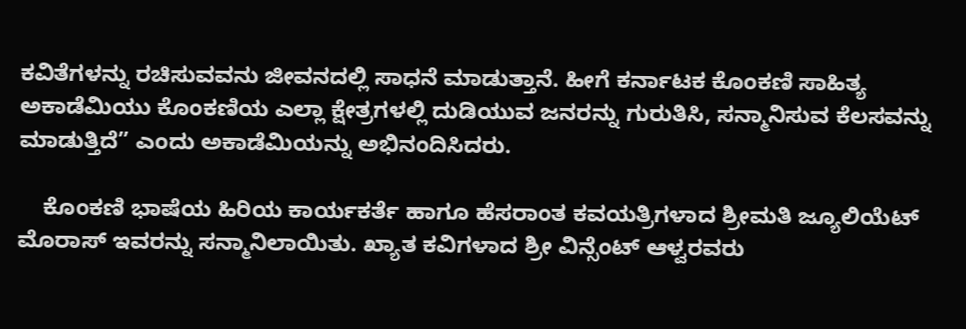ಕವಿತೆಗಳನ್ನು ರಚಿಸುವವನು ಜೀವನದಲ್ಲಿ ಸಾಧನೆ ಮಾಡುತ್ತಾನೆ. ಹೀಗೆ ಕರ್ನಾಟಕ ಕೊಂಕಣಿ ಸಾಹಿತ್ಯ ಅಕಾಡೆಮಿಯು ಕೊಂಕಣಿಯ ಎಲ್ಲಾ ಕ್ಷೇತ್ರಗಳಲ್ಲಿ ದುಡಿಯುವ ಜನರನ್ನು ಗುರುತಿಸಿ, ಸನ್ಮಾನಿಸುವ ಕೆಲಸವನ್ನು ಮಾಡುತ್ತಿದೆ” ಎಂದು ಅಕಾಡೆಮಿಯನ್ನು ಅಭಿನಂದಿಸಿದರು.

    ಕೊಂಕಣಿ ಭಾಷೆಯ ಹಿರಿಯ ಕಾರ್ಯಕರ್ತೆ ಹಾಗೂ ಹೆಸರಾಂತ ಕವಯತ್ರಿಗಳಾದ ಶ್ರೀಮತಿ ಜ್ಯೂಲಿಯೆಟ್ ಮೊರಾಸ್ ಇವರನ್ನು ಸನ್ಮಾನಿಲಾಯಿತು. ಖ್ಯಾತ ಕವಿಗಳಾದ ಶ್ರೀ ವಿನ್ಸೆಂಟ್‌ ಆಳ್ವರವರು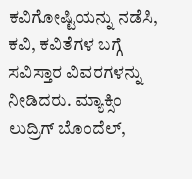ಕವಿಗೋಷ್ಟಿಯನ್ನು ನಡೆಸಿ, ಕವಿ, ಕವಿತೆಗಳ ಬಗ್ಗೆ ಸವಿಸ್ತಾರ ವಿವರಗಳನ್ನು ನೀಡಿದರು. ಮ್ಯಾಕ್ಸಿಂ ಲುದ್ರಿಗ್ ಬೊಂದೆಲ್,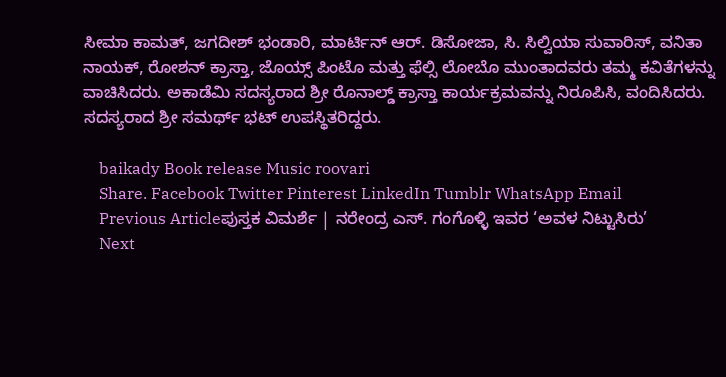ಸೀಮಾ ಕಾಮತ್, ಜಗದೀಶ್ ಭಂಡಾರಿ, ಮಾರ್ಟಿನ್ ಆರ್. ಡಿಸೋಜಾ, ಸಿ. ಸಿಲ್ವಿಯಾ ಸುವಾರಿಸ್, ವನಿತಾ ನಾಯಕ್, ರೋಶನ್ ಕ್ರಾಸ್ತಾ, ಜೊಯ್ಸ್ ಪಿಂಟೊ ಮತ್ತು ಫೆಲ್ಸಿ ಲೋಬೊ ಮುಂತಾದವರು ತಮ್ಮ ಕವಿತೆಗಳನ್ನು ವಾಚಿಸಿದರು. ಅಕಾಡೆಮಿ ಸದಸ್ಯರಾದ ಶ್ರೀ ರೊನಾಲ್ಡ್ ಕ್ರಾಸ್ತಾ ಕಾರ್ಯಕ್ರಮವನ್ನು ನಿರೂಪಿಸಿ, ವಂದಿಸಿದರು. ಸದಸ್ಯರಾದ ಶ್ರೀ ಸಮರ್ಥ್‌ ಭಟ್ ಉಪಸ್ಥಿತರಿದ್ದರು.

    baikady Book release Music roovari
    Share. Facebook Twitter Pinterest LinkedIn Tumblr WhatsApp Email
    Previous Articleಪುಸ್ತಕ ವಿಮರ್ಶೆ | ನರೇಂದ್ರ ಎಸ್. ಗಂಗೊಳ್ಳಿ ಇವರ ‘ಅವಳ ನಿಟ್ಟುಸಿರು’
    Next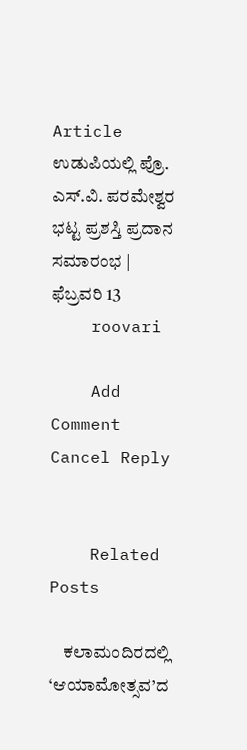Article ಉಡುಪಿಯಲ್ಲಿ ಪ್ರೊ. ಎಸ್.ವಿ. ಪರಮೇಶ್ವರ ಭಟ್ಟ ಪ್ರಶಸ್ತಿ ಪ್ರದಾನ ಸಮಾರಂಭ | ಫೆಬ್ರವರಿ 13
    roovari

    Add Comment Cancel Reply


    Related Posts

    ಕಲಾಮಂದಿರದಲ್ಲಿ ‘ಆಯಾಮೋತ್ಸವ’ದ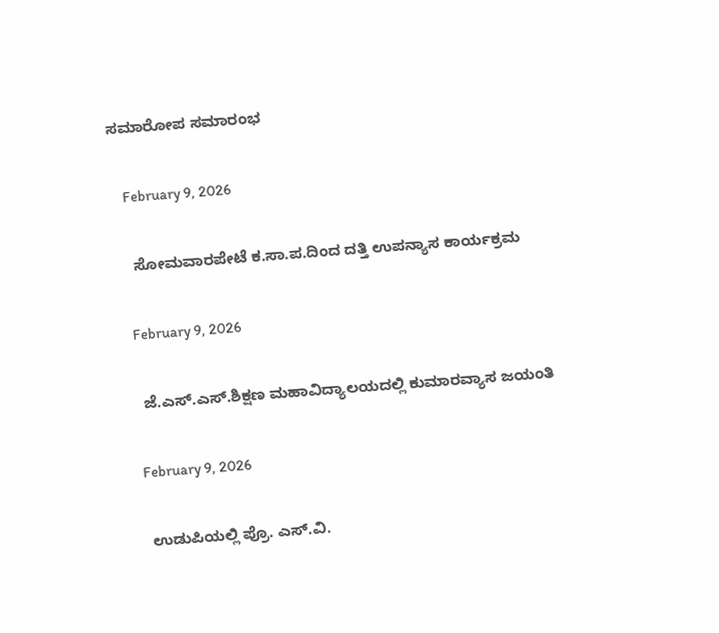ಸಮಾರೋಪ ಸಮಾರಂಭ

    February 9, 2026

    ಸೋಮವಾರಪೇಟೆ ಕ.ಸಾ.ಪ.ದಿಂದ ದತ್ತಿ ಉಪನ್ಯಾಸ ಕಾರ್ಯಕ್ರಮ

    February 9, 2026

    ಜೆ.ಎಸ್.ಎಸ್.ಶಿಕ್ಷಣ ಮಹಾವಿದ್ಯಾಲಯದಲ್ಲಿ ಕುಮಾರವ್ಯಾಸ ಜಯಂತಿ

    February 9, 2026

    ಉಡುಪಿಯಲ್ಲಿ ಪ್ರೊ. ಎಸ್.ವಿ.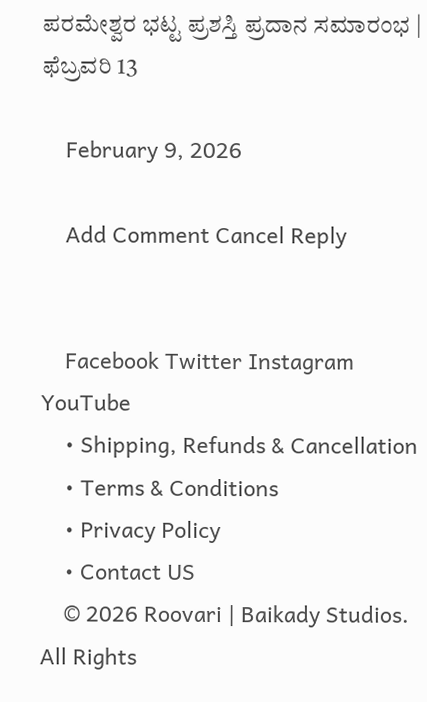ಪರಮೇಶ್ವರ ಭಟ್ಟ ಪ್ರಶಸ್ತಿ ಪ್ರದಾನ ಸಮಾರಂಭ | ಫೆಬ್ರವರಿ 13

    February 9, 2026

    Add Comment Cancel Reply


    Facebook Twitter Instagram YouTube
    • Shipping, Refunds & Cancellation
    • Terms & Conditions
    • Privacy Policy
    • Contact US
    © 2026 Roovari | Baikady Studios. All Rights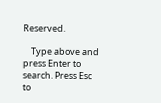Reserved.

    Type above and press Enter to search. Press Esc to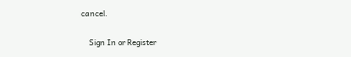cancel.

    Sign In or Register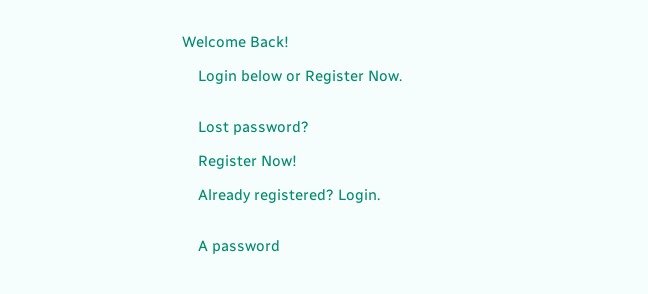Welcome Back!

    Login below or Register Now.


    Lost password?

    Register Now!

    Already registered? Login.


    A password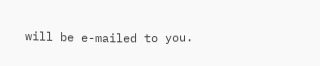will be e-mailed to you.